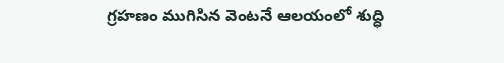గ్రహణం ముగిసిన వెంటనే ఆలయంలో శుద్ధి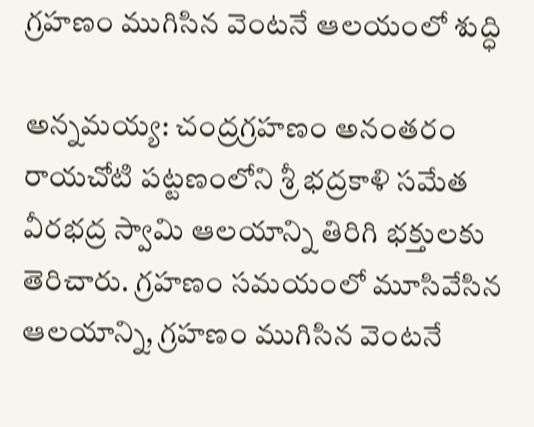గ్రహణం ముగిసిన వెంటనే ఆలయంలో శుద్ధి

అన్నమయ్య: చంద్రగ్రహణం అనంతరం రాయచోటి పట్టణంలోని శ్రీ భద్రకాళి సమేత వీరభద్ర స్వామి ఆలయాన్ని తిరిగి భక్తులకు తెరిచారు. గ్రహణం సమయంలో మూసివేసిన ఆలయాన్ని, గ్రహణం ముగిసిన వెంటనే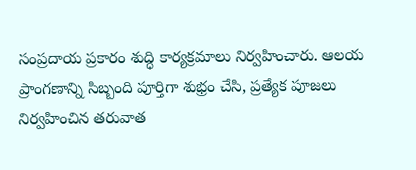సంప్రదాయ ప్రకారం శుద్ధి కార్యక్రమాలు నిర్వహించారు. ఆలయ ప్రాంగణాన్ని సిబ్బంది పూర్తిగా శుభ్రం చేసి, ప్రత్యేక పూజలు నిర్వహించిన తరువాత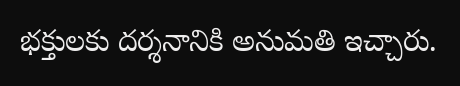భక్తులకు దర్శనానికి అనుమతి ఇచ్చారు.